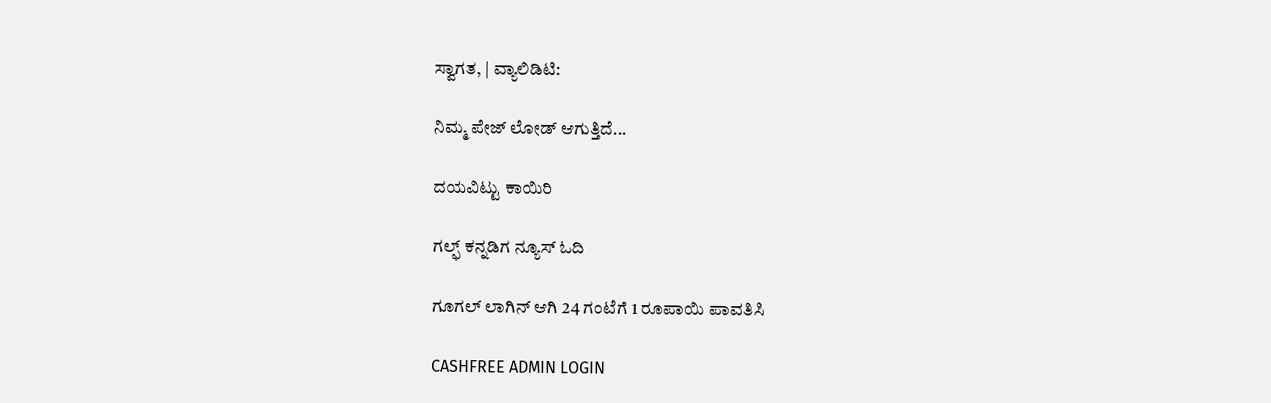ಸ್ವಾಗತ, | ವ್ಯಾಲಿಡಿಟಿ:

ನಿಮ್ಮ ಪೇಜ್ ಲೋಡ್ ಆಗುತ್ತಿದೆ...

ದಯವಿಟ್ಟು ಕಾಯಿರಿ

ಗಲ್ಫ್ ಕನ್ನಡಿಗ ನ್ಯೂಸ್ ಓದಿ

ಗೂಗಲ್ ಲಾಗಿನ್ ಆಗಿ 24 ಗಂಟೆಗೆ 1 ರೂಪಾಯಿ ಪಾವತಿಸಿ

CASHFREE ADMIN LOGIN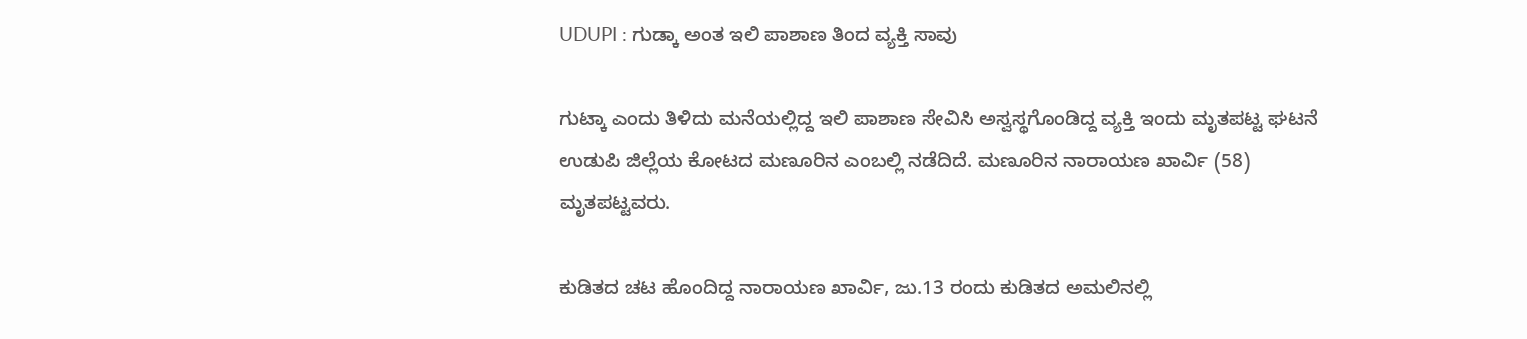UDUPI : ಗುಡ್ಕಾ ಅಂತ ಇಲಿ ಪಾಶಾಣ ತಿಂದ ವ್ಯಕ್ತಿ ಸಾವು

ಗುಟ್ಕಾ ಎಂದು ತಿಳಿದು ಮನೆಯಲ್ಲಿದ್ದ ಇಲಿ ಪಾಶಾಣ ಸೇವಿಸಿ ಅಸ್ವಸ್ಥಗೊಂಡಿದ್ದ ವ್ಯಕ್ತಿ ಇಂದು ಮೃತಪಟ್ಟ ಘಟನೆ ಉಡುಪಿ ಜಿಲ್ಲೆಯ ಕೋಟದ ಮಣೂರಿನ ಎಂಬಲ್ಲಿ ‌ನಡೆದಿದೆ. ಮಣೂರಿನ ನಾರಾಯಣ ಖಾರ್ವಿ (58) ಮೃತಪಟ್ಟವರು.

ಕುಡಿತದ ಚಟ ಹೊಂದಿದ್ದ ನಾರಾಯಣ ಖಾರ್ವಿ, ಜು.13 ರಂದು ಕುಡಿತದ ಅಮಲಿನಲ್ಲಿ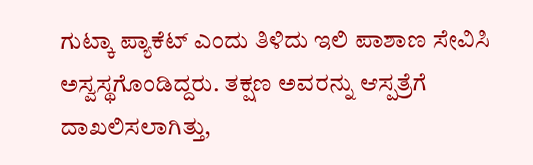ಗುಟ್ಕಾ ಪ್ಯಾಕೆಟ್ ಎಂದು ತಿಳಿದು ಇಲಿ ಪಾಶಾಣ ಸೇವಿಸಿ ಅಸ್ವಸ್ಥಗೊಂಡಿದ್ದರು. ತಕ್ಷಣ ಅವರನ್ನು ಆಸ್ಪತ್ರೆಗೆ ದಾಖಲಿಸಲಾಗಿತ್ತು,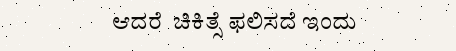ಆದರೆ  ಚಿಕಿತ್ಸೆ ಫಲಿಸದೆ ಇಂದು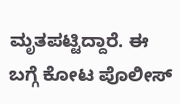ಮೃತಪಟ್ಟಿದ್ದಾರೆ. ಈ ಬಗ್ಗೆ ಕೋಟ ಪೊಲೀಸ್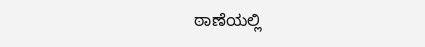ಠಾಣೆಯಲ್ಲಿ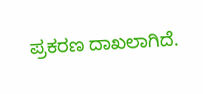ಪ್ರಕರಣ ದಾಖಲಾಗಿದೆ.